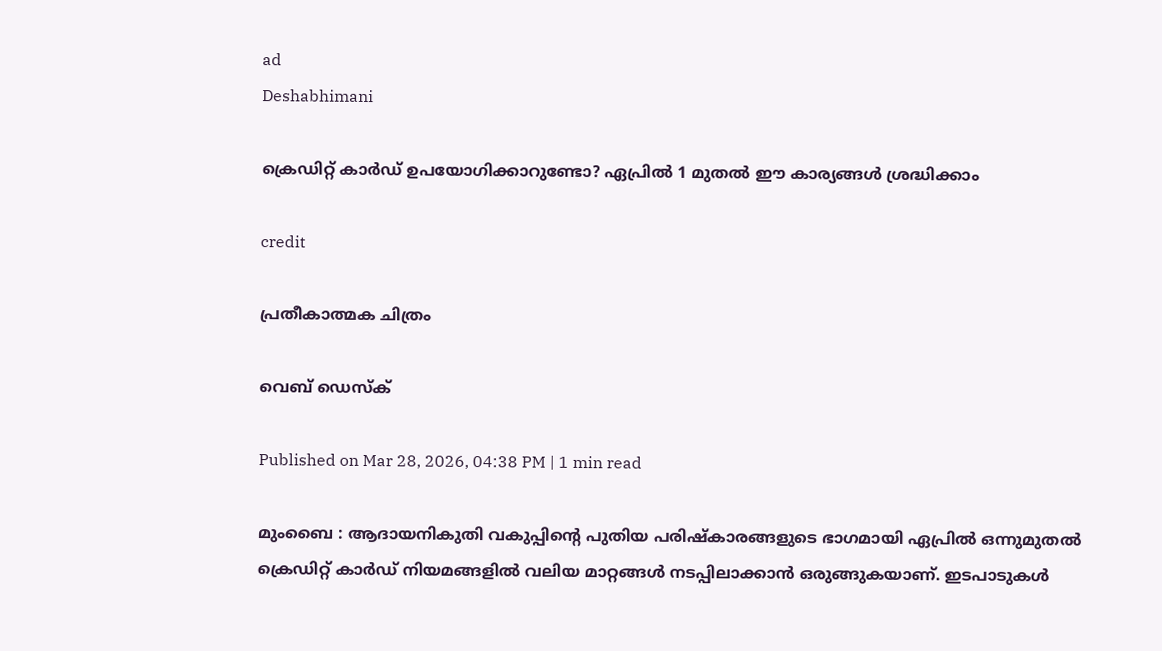ad
Deshabhimani

ക്രെഡിറ്റ് കാർഡ് ഉപയോഗിക്കാറുണ്ടോ? ഏപ്രിൽ 1 മുതൽ ഈ കാര്യങ്ങൾ ശ്രദ്ധിക്കാം

credit

പ്രതീകാത്മക ചിത്രം

വെബ് ഡെസ്ക്

Published on Mar 28, 2026, 04:38 PM | 1 min read

മുംബൈ : ആദായനികുതി വകുപ്പിന്റെ പുതിയ പരിഷ്‌കാരങ്ങളുടെ ഭാഗമായി ഏപ്രില്‍ ഒന്നുമുതല്‍ ക്രെഡിറ്റ് കാര്‍ഡ് നിയമങ്ങളില്‍ വലിയ മാറ്റങ്ങള്‍ നടപ്പിലാക്കാന്‍ ഒരുങ്ങുകയാണ്. ഇടപാടുകള്‍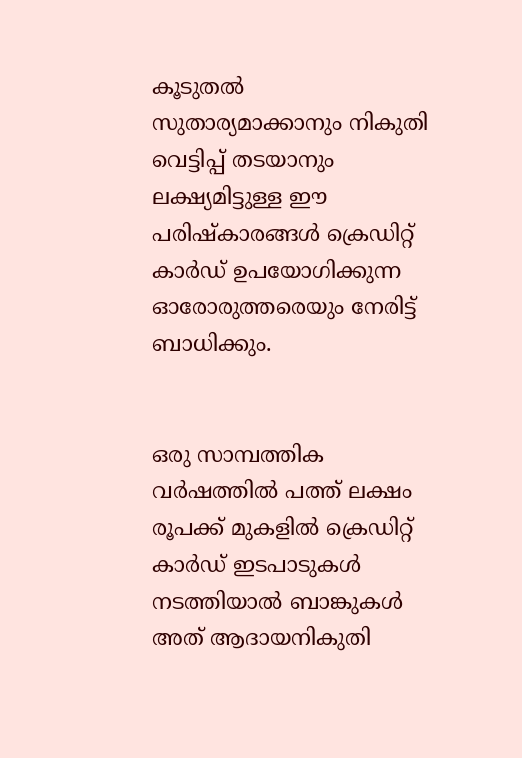കൂടുതല്‍ സുതാര്യമാക്കാനും നികുതി വെട്ടിപ്പ് തടയാനും ലക്ഷ്യമിട്ടുള്ള ഈ പരിഷ്‌കാരങ്ങള്‍ ക്രെഡിറ്റ് കാര്‍ഡ് ഉപയോഗിക്കുന്ന ഓരോരുത്തരെയും നേരിട്ട് ബാധിക്കും.


ഒരു സാമ്പത്തിക വര്‍ഷത്തില്‍ പത്ത് ലക്ഷം രൂപക്ക് മുകളില്‍ ക്രെഡിറ്റ് കാര്‍ഡ് ഇടപാടുകള്‍ നടത്തിയാല്‍ ബാങ്കുകള്‍ അത് ആദായനികുതി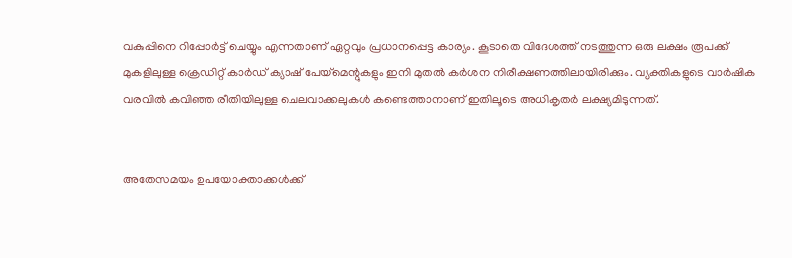വകുപ്പിനെ റിപ്പോര്‍ട്ട് ചെയ്യും എന്നതാണ് ഏറ്റവും പ്രധാനപ്പെട്ട കാര്യം. കൂടാതെ വിദേശത്ത് നടത്തുന്ന ഒരു ലക്ഷം രൂപക്ക് മുകളിലുള്ള ക്രെഡിറ്റ് കാര്‍ഡ് ക്യാഷ് പേയ്‌മെന്റുകളും ഇനി മുതല്‍ കര്‍ശന നിരീക്ഷണത്തിലായിരിക്കും. വ്യക്തികളുടെ വാര്‍ഷിക വരവിൽ കവിഞ്ഞ രീതിയിലുള്ള ചെലവാക്കലുകള്‍ കണ്ടെത്താനാണ് ഇതിലൂടെ അധികൃതര്‍ ലക്ഷ്യമിടുന്നത്.


അതേസമയം ഉപയോക്താക്കള്‍ക്ക്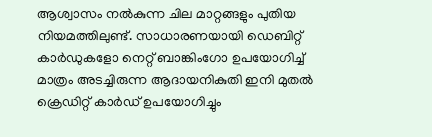ആശ്വാസം നല്‍കുന്ന ചില മാറ്റങ്ങളും പുതിയ നിയമത്തിലുണ്ട്. സാധാരണയായി ഡെബിറ്റ് കാര്‍ഡുകളോ നെറ്റ് ബാങ്കിംഗോ ഉപയോഗിച്ച് മാത്രം അടച്ചിരുന്ന ആദായനികുതി ഇനി മുതല്‍ ക്രെഡിറ്റ് കാര്‍ഡ് ഉപയോഗിച്ചും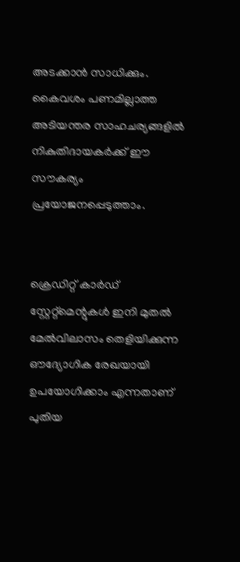അടക്കാന്‍ സാധിക്കും. കൈവശം പണമില്ലാത്ത അടിയന്തര സാഹചര്യങ്ങളില്‍ നികുതിദായകര്‍ക്ക് ഈ സൗകര്യം പ്രയോജനപ്പെടുത്താം.


ക്രെഡിറ്റ് കാര്‍ഡ് സ്റ്റേറ്റ്‌മെന്റുകള്‍ ഇനി മുതല്‍ മേല്‍വിലാസം തെളിയിക്കുന്ന ഔദ്യോഗിക രേഖയായി ഉപയോഗിക്കാം എന്നതാണ് പുതിയ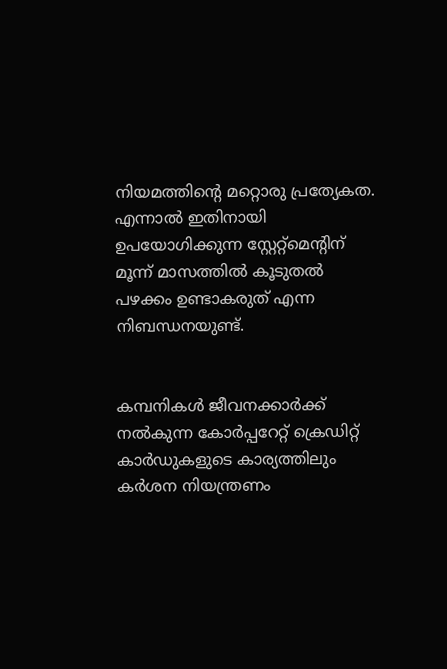നിയമത്തിന്റെ മറ്റൊരു പ്രത്യേകത. എന്നാല്‍ ഇതിനായി ഉപയോഗിക്കുന്ന സ്റ്റേറ്റ്‌മെന്റിന് മൂന്ന് മാസത്തില്‍ കൂടുതല്‍ പഴക്കം ഉണ്ടാകരുത് എന്ന നിബന്ധനയുണ്ട്.


കമ്പനികള്‍ ജീവനക്കാര്‍ക്ക് നല്‍കുന്ന കോര്‍പ്പറേറ്റ് ക്രെഡിറ്റ് കാര്‍ഡുകളുടെ കാര്യത്തിലും കര്‍ശന നിയന്ത്രണം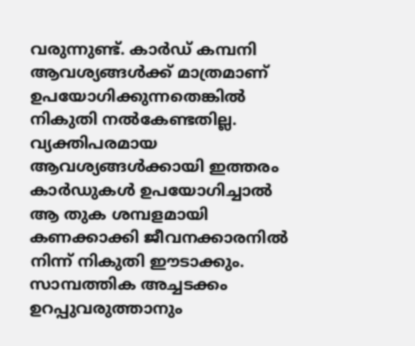വരുന്നുണ്ട്. കാര്‍ഡ് കമ്പനി ആവശ്യങ്ങള്‍ക്ക് മാത്രമാണ് ഉപയോഗിക്കുന്നതെങ്കില്‍ നികുതി നല്‍കേണ്ടതില്ല. വ്യക്തിപരമായ ആവശ്യങ്ങള്‍ക്കായി ഇത്തരം കാര്‍ഡുകള്‍ ഉപയോഗിച്ചാല്‍ ആ തുക ശമ്പളമായി കണക്കാക്കി ജീവനക്കാരനില്‍ നിന്ന് നികുതി ഈടാക്കും. സാമ്പത്തിക അച്ചടക്കം ഉറപ്പുവരുത്താനും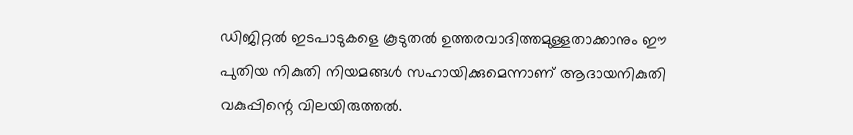ഡിജിറ്റല്‍ ഇടപാടുകളെ കൂടുതല്‍ ഉത്തരവാദിത്തമുള്ളതാക്കാനും ഈ പുതിയ നികുതി നിയമങ്ങള്‍ സഹായിക്കുമെന്നാണ് ആദായനികുതി വകുപ്പിന്റെ വിലയിരുത്തൽ.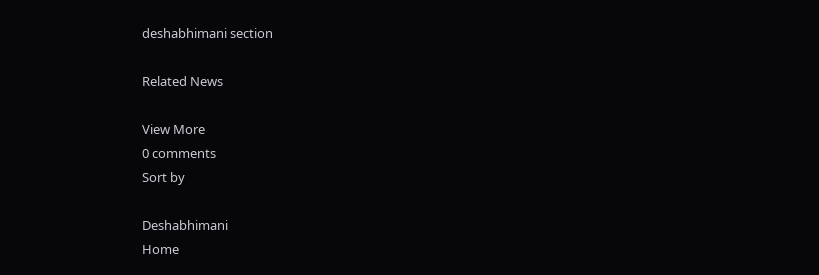deshabhimani section

Related News

View More
0 comments
Sort by

Deshabhimani
Home